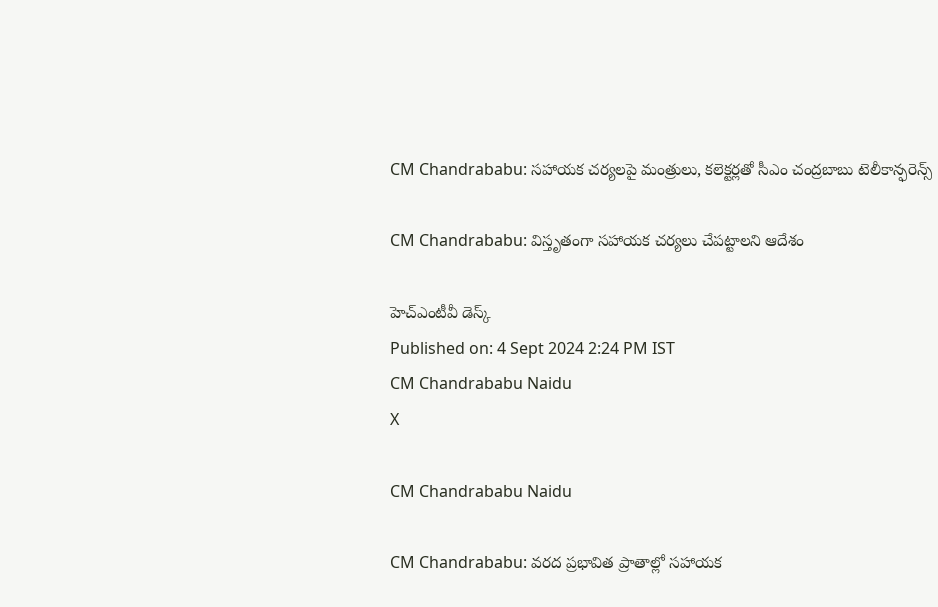CM Chandrababu: సహాయక చర్యలపై మంత్రులు, కలెక్టర్లతో సీఎం చంద్రబాబు టెలీకాన్ఫరెన్స్

CM Chandrababu: విస్తృతంగా సహాయక చర్యలు చేపట్టాలని ఆదేశం

హెచ్ఎంటీవీ డెస్క్
Published on: 4 Sept 2024 2:24 PM IST
CM Chandrababu Naidu
X

CM Chandrababu Naidu

CM Chandrababu: వరద ప్రభావిత ప్రాతాల్లో సహాయక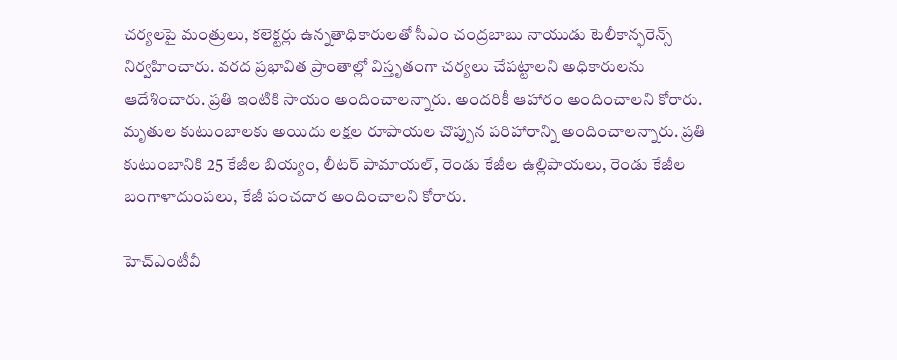చర్యలపై మంత్రులు, కలెక్టర్లు ఉన్నతాధికారులతో సీఎం చంద్రబాబు నాయుడు టెలీకాన్ఫరెన్స్ నిర్వహించారు. వరద ప్రభావిత ప్రాంతాల్లో విస్తృతంగా చర్యలు చేపట్టాలని అధికారులను ఆదేశించారు. ప్రతి ఇంటికి సాయం అందించాలన్నారు. అందరికీ ఆహారం అందించాలని కోరారు. మృతుల కుటుంబాలకు అయిదు లక్షల రూపాయల చొప్పున పరిహారాన్ని అందించాలన్నారు. ప్రతి కుటుంబానికి 25 కేజీల బియ్యం, లీటర్ పామాయల్, రెండు కేజీల ఉల్లిపాయలు, రెండు కేజీల బంగాళాదుంపలు, కేజీ పంచదార అందించాలని కోరారు.

హెచ్ఎంటీవీ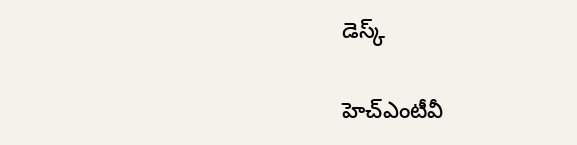డెస్క్

హెచ్ఎంటీవీ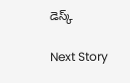డెస్క్

Next Story